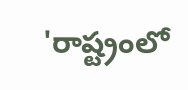'రాష్ట్రంలో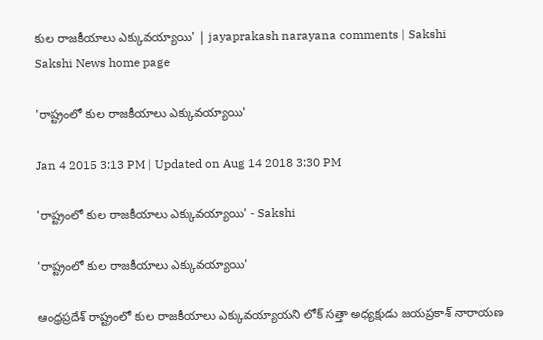కుల రాజకీయాలు ఎక్కువయ్యాయి' | jayaprakash narayana comments | Sakshi
Sakshi News home page

'రాష్ట్రంలో కుల రాజకీయాలు ఎక్కువయ్యాయి'

Jan 4 2015 3:13 PM | Updated on Aug 14 2018 3:30 PM

'రాష్ట్రంలో కుల రాజకీయాలు ఎక్కువయ్యాయి' - Sakshi

'రాష్ట్రంలో కుల రాజకీయాలు ఎక్కువయ్యాయి'

ఆంధ్రప్రదేశ్ రాష్ట్రంలో కుల రాజకీయాలు ఎక్కువయ్యాయని లోక్ సత్తా అధ్యక్షుడు జయప్రకాశ్ నారాయణ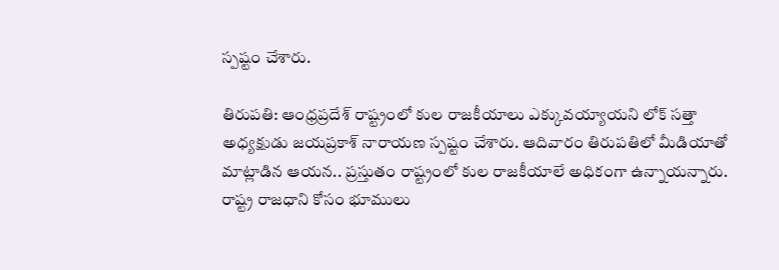స్పష్టం చేశారు.

తిరుపతి: ఆంధ్రప్రదేశ్ రాష్ట్రంలో కుల రాజకీయాలు ఎక్కువయ్యాయని లోక్ సత్తా అధ్యక్షుడు జయప్రకాశ్ నారాయణ స్పష్టం చేశారు. ఆదివారం తిరుపతిలో మీడియాతో మాట్లాడిన ఆయన.. ప్రస్తుతం రాష్ట్రంలో కుల రాజకీయాలే అధికంగా ఉన్నాయన్నారు. రాష్ట్ర రాజధాని కోసం భూములు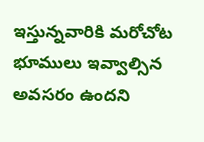ఇస్తున్నవారికి మరోచోట భూములు ఇవ్వాల్సిన అవసరం ఉందని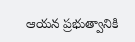ఆయన ప్రభుత్వానికి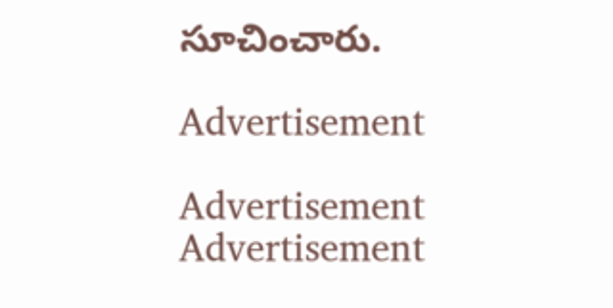సూచించారు.

Advertisement

Advertisement
Advertisement